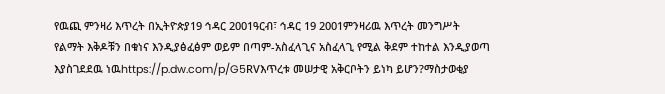የዉጪ ምንዛሪ እጥረት በኢትዮጵያ19 ኅዳር 2001ዓርብ፣ ኅዳር 19 2001ምንዛሪዉ እጥረት መንግሥት የልማት እቅዶቹን በቁነና እንዲያፅፈፅም ወይም በጣም-አስፈላጊና አስፈላጊ የሚል ቅደም ተከተል እንዲያወጣ እያስገደደዉ ነዉhttps://p.dw.com/p/G5RVእጥረቱ መሠታዊ አቅርቦትን ይነካ ይሆን?ማስታወቂያ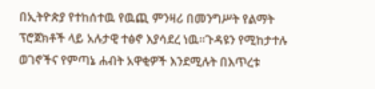በኢትዮጵያ የተከሰተዉ የዉጪ ምንዛሪ በመንግሥት የልማት ፕሮጀክቶች ላይ አሉታዊ ተፅኖ እያሳደረ ነዉ።ጉዳዩን የሚከታተሉ ወገኖችና የምጣኔ ሐብት አዋቂዎች እንደሚሉት በእጥረቱ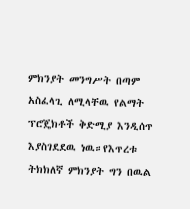ምክንያት መንግሥት በጣም አስፈላጊ ለሚላቸዉ የልማት ፕሮጄክቶች ቅድሚያ እንዲሰጥ እያስገደደዉ ነዉ።የእጥረቱ ትክክለኛ ምክንያት ግን በዉል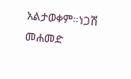አልታወቀም።ነጋሽ መሐመድ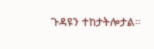ጉዳዩን ተከታትሎታል።